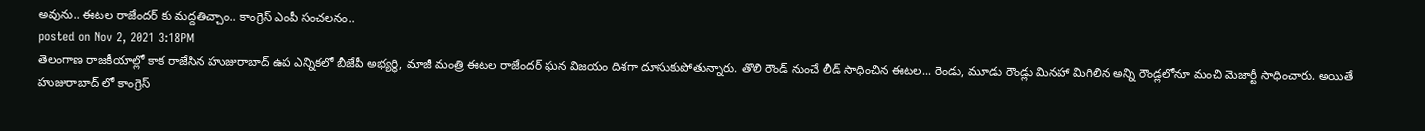అవును.. ఈటల రాజేందర్ కు మద్దతిచ్చాం.. కాంగ్రెస్ ఎంపీ సంచలనం..
posted on Nov 2, 2021 3:18PM
తెలంగాణ రాజకీయాల్లో కాక రాజేసిన హుజురాబాద్ ఉప ఎన్నికలో బీజేపీ అభ్యర్థి, మాజీ మంత్రి ఈటల రాజేందర్ ఘన విజయం దిశగా దూసుకుపోతున్నారు. తొలి రౌండ్ నుంచే లీడ్ సాధించిన ఈటల... రెండు, మూడు రౌండ్లు మినహా మిగిలిన అన్ని రౌండ్లలోనూ మంచి మెజార్టీ సాధించారు. అయితే హుజురాబాద్ లో కాంగ్రెస్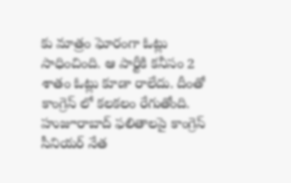కు మాత్రం ఘోరంగా ఓట్లు సాధించింది. ఆ పార్టీకి కనీసం 2 శాతం ఓట్లు కూడా రాలేదు. దీంతో కాంగ్రెస్ లో కలకలం రేగుతోంది.
హుజూరాబాద్ ఫలితాలపై కాంగ్రెస్ సీనియర్ నేత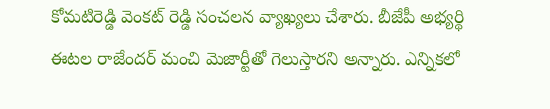కోమటిరెడ్డి వెంకట్ రెడ్డి సంచలన వ్యాఖ్యలు చేశారు. బీజేపీ అభ్యర్థి ఈటల రాజేందర్ మంచి మెజార్టీతో గెలుస్తారని అన్నారు. ఎన్నికలో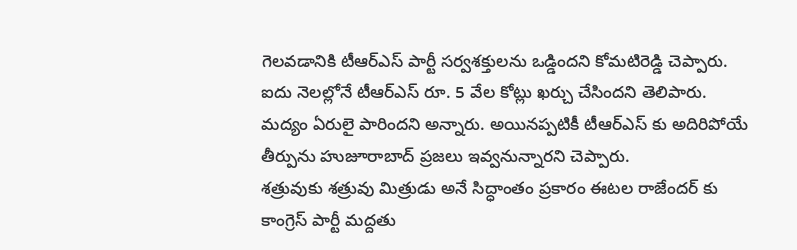గెలవడానికి టీఆర్ఎస్ పార్టీ సర్వశక్తులను ఒడ్డిందని కోమటిరెడ్డి చెప్పారు. ఐదు నెలల్లోనే టీఆర్ఎస్ రూ. 5 వేల కోట్లు ఖర్చు చేసిందని తెలిపారు. మద్యం ఏరులై పారిందని అన్నారు. అయినప్పటికీ టీఆర్ఎస్ కు అదిరిపోయే తీర్పును హుజూరాబాద్ ప్రజలు ఇవ్వనున్నారని చెప్పారు.
శత్రువుకు శత్రువు మిత్రుడు అనే సిద్ధాంతం ప్రకారం ఈటల రాజేందర్ కు కాంగ్రెస్ పార్టీ మద్దతు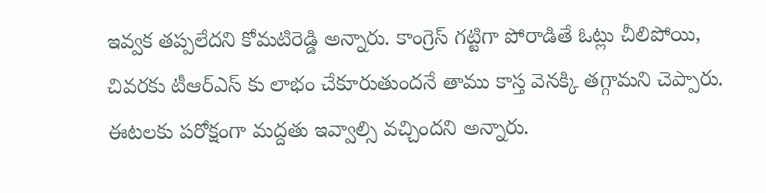ఇవ్వక తప్పలేదని కోమటిరెడ్డి అన్నారు. కాంగ్రెస్ గట్టిగా పోరాడితే ఓట్లు చీలిపోయి, చివరకు టీఆర్ఎస్ కు లాభం చేకూరుతుందనే తాము కాస్త వెనక్కి తగ్గామని చెప్పారు. ఈటలకు పరోక్షంగా మద్దతు ఇవ్వాల్సి వచ్చిందని అన్నారు.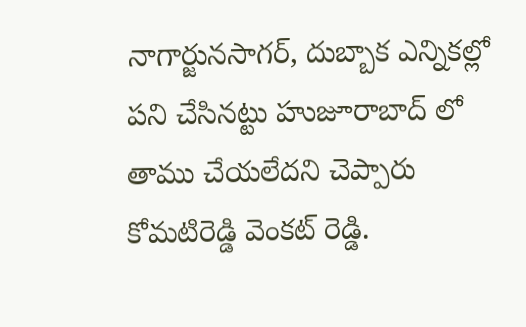నాగార్జునసాగర్, దుబ్బాక ఎన్నికల్లో పని చేసినట్టు హుజూరాబాద్ లో తాము చేయలేదని చెప్పారు కోమటిరెడ్డి వెంకట్ రెడ్డి.